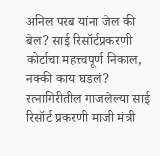अनिल परब यांना जेल की बेल? साई रिसॉर्टप्रकरणी कोर्टाचा महत्त्वपूर्ण निकाल, नक्की काय घडलं?
रत्नागिरीतील गाजलेल्या साई रिसॉर्ट प्रकरणी माजी मंत्री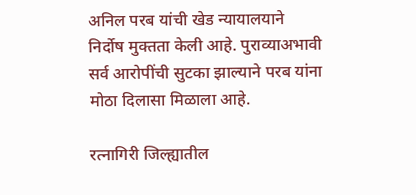अनिल परब यांची खेड न्यायालयाने निर्दोष मुक्तता केली आहे. पुराव्याअभावी सर्व आरोपींची सुटका झाल्याने परब यांना मोठा दिलासा मिळाला आहे.

रत्नागिरी जिल्ह्यातील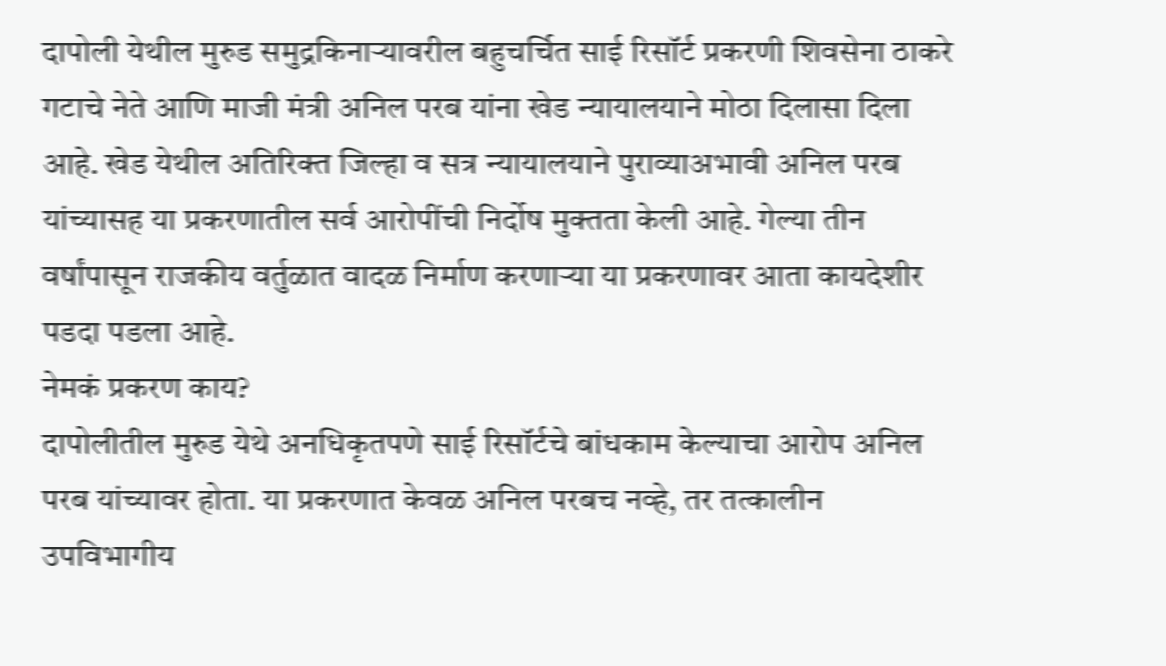दापोली येथील मुरुड समुद्रकिनाऱ्यावरील बहुचर्चित साई रिसॉर्ट प्रकरणी शिवसेना ठाकरे गटाचे नेते आणि माजी मंत्री अनिल परब यांना खेड न्यायालयाने मोठा दिलासा दिला आहे. खेड येथील अतिरिक्त जिल्हा व सत्र न्यायालयाने पुराव्याअभावी अनिल परब यांच्यासह या प्रकरणातील सर्व आरोपींची निर्दोष मुक्तता केली आहे. गेल्या तीन वर्षांपासून राजकीय वर्तुळात वादळ निर्माण करणाऱ्या या प्रकरणावर आता कायदेशीर पडदा पडला आहे.
नेमकं प्रकरण काय?
दापोलीतील मुरुड येथे अनधिकृतपणे साई रिसॉर्टचे बांधकाम केल्याचा आरोप अनिल परब यांच्यावर होता. या प्रकरणात केवळ अनिल परबच नव्हे, तर तत्कालीन उपविभागीय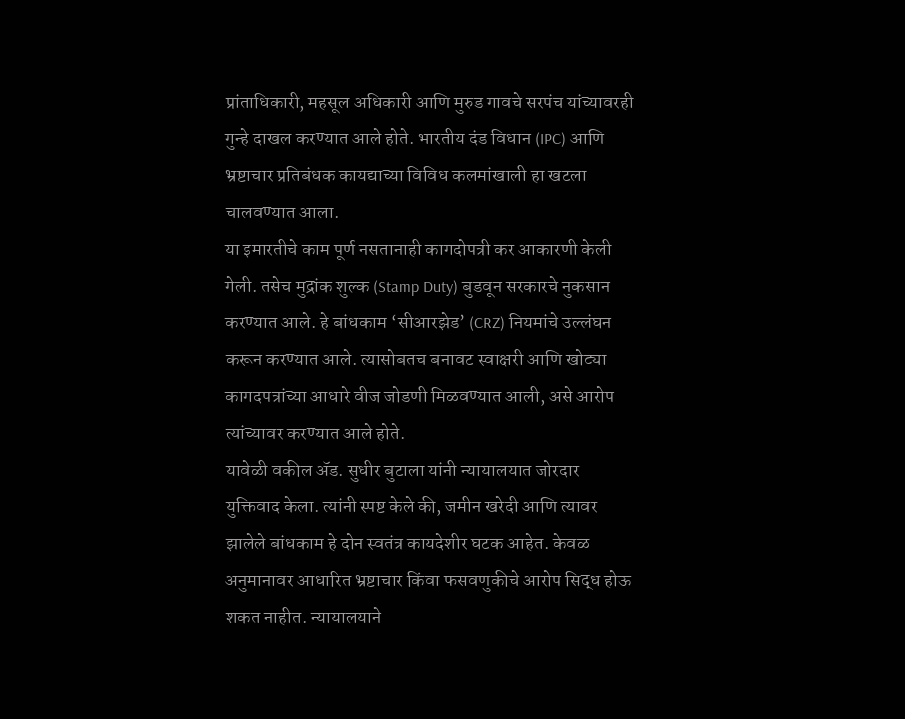प्रांताधिकारी, महसूल अधिकारी आणि मुरुड गावचे सरपंच यांच्यावरही गुन्हे दाखल करण्यात आले होते. भारतीय दंड विधान (IPC) आणि भ्रष्टाचार प्रतिबंधक कायद्याच्या विविध कलमांखाली हा खटला चालवण्यात आला.
या इमारतीचे काम पूर्ण नसतानाही कागदोपत्री कर आकारणी केली गेली. तसेच मुद्रांक शुल्क (Stamp Duty) बुडवून सरकारचे नुकसान करण्यात आले. हे बांधकाम ‘सीआरझेड’ (CRZ) नियमांचे उल्लंघन करून करण्यात आले. त्यासोबतच बनावट स्वाक्षरी आणि खोट्या कागदपत्रांच्या आधारे वीज जोडणी मिळवण्यात आली, असे आरोप त्यांच्यावर करण्यात आले होते.
यावेळी वकील ॲड. सुधीर बुटाला यांनी न्यायालयात जोरदार युक्तिवाद केला. त्यांनी स्पष्ट केले की, जमीन खरेदी आणि त्यावर झालेले बांधकाम हे दोन स्वतंत्र कायदेशीर घटक आहेत. केवळ अनुमानावर आधारित भ्रष्टाचार किंवा फसवणुकीचे आरोप सिद्ध होऊ शकत नाहीत. न्यायालयाने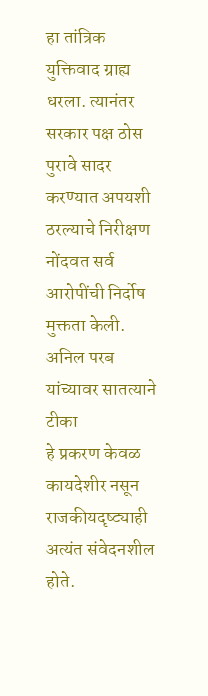हा तांत्रिक युक्तिवाद ग्राह्य धरला. त्यानंतर सरकार पक्ष ठोस पुरावे सादर करण्यात अपयशी ठरल्याचे निरीक्षण नोंदवत सर्व आरोपींची निर्दोष मुक्तता केली.
अनिल परब यांच्यावर सातत्याने टीका
हे प्रकरण केवळ कायदेशीर नसून राजकीयदृष्ट्याही अत्यंत संवेदनशील होते.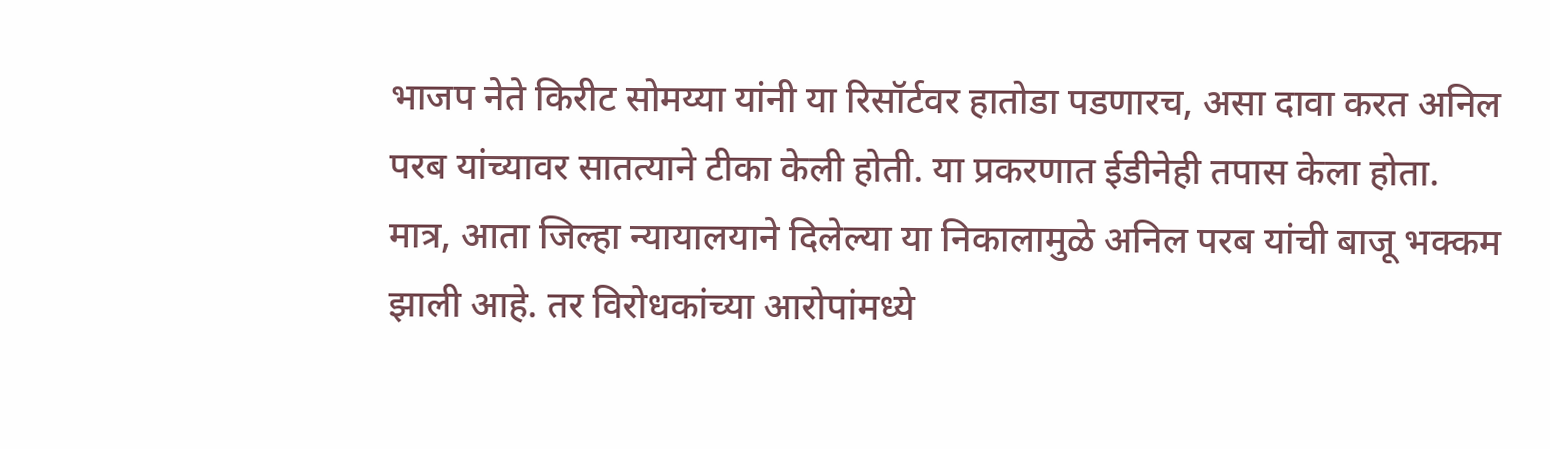भाजप नेते किरीट सोमय्या यांनी या रिसॉर्टवर हातोडा पडणारच, असा दावा करत अनिल परब यांच्यावर सातत्याने टीका केली होती. या प्रकरणात ईडीनेही तपास केला होता. मात्र, आता जिल्हा न्यायालयाने दिलेल्या या निकालामुळे अनिल परब यांची बाजू भक्कम झाली आहे. तर विरोधकांच्या आरोपांमध्ये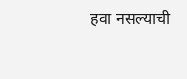हवा नसल्याची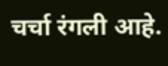चर्चा रंगली आहे.